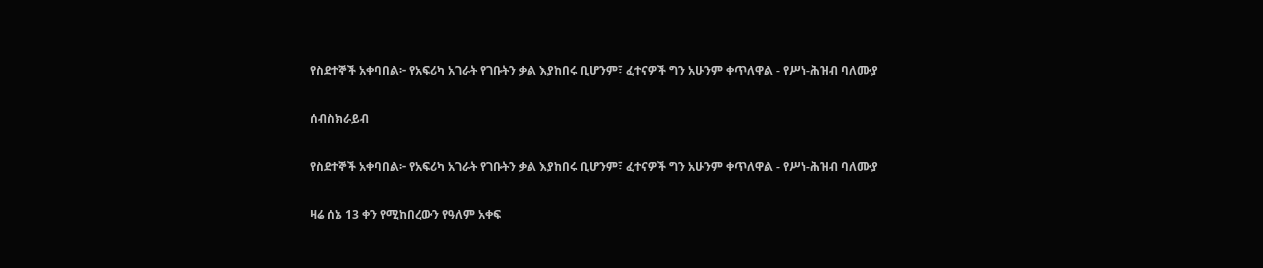የስደተኞች አቀባበል፦ የአፍሪካ አገራት የገቡትን ቃል እያከበሩ ቢሆንም፣ ፈተናዎች ግን አሁንም ቀጥለዋል - የሥነ-ሕዝብ ባለሙያ

ሰብስክራይብ

የስደተኞች አቀባበል፦ የአፍሪካ አገራት የገቡትን ቃል እያከበሩ ቢሆንም፣ ፈተናዎች ግን አሁንም ቀጥለዋል - የሥነ-ሕዝብ ባለሙያ

ዛሬ ሰኔ 13 ቀን የሚከበረውን የዓለም አቀፍ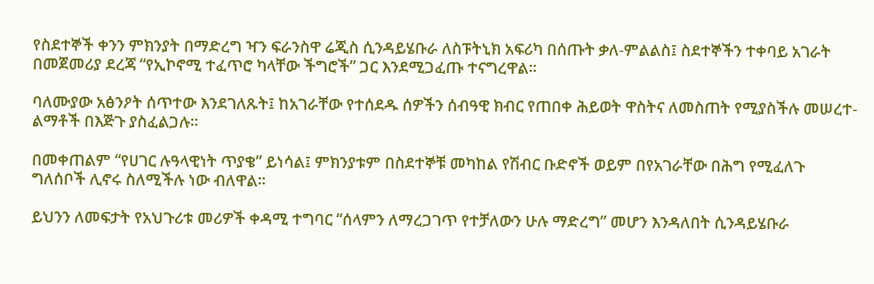የስደተኞች ቀንን ምክንያት በማድረግ ዣን ፍራንስዋ ሬጂስ ሲንዳይሄቡራ ለስፑትኒክ አፍሪካ በሰጡት ቃለ-ምልልስ፤ ስደተኞችን ተቀባይ አገራት በመጀመሪያ ደረጃ “የኢኮኖሚ ተፈጥሮ ካላቸው ችግሮች” ጋር እንደሚጋፈጡ ተናግረዋል።

ባለሙያው አፅንዖት ሰጥተው እንደገለጹት፤ ከአገራቸው የተሰደዱ ሰዎችን ሰብዓዊ ክብር የጠበቀ ሕይወት ዋስትና ለመስጠት የሚያስችሉ መሠረተ-ልማቶች በእጅጉ ያስፈልጋሉ።

በመቀጠልም “የሀገር ሉዓላዊነት ጥያቄ” ይነሳል፤ ምክንያቱም በስደተኞቹ መካከል የሽብር ቡድኖች ወይም በየአገራቸው በሕግ የሚፈለጉ ግለሰቦች ሊኖሩ ስለሚችሉ ነው ብለዋል።

ይህንን ለመፍታት የአህጉሪቱ መሪዎች ቀዳሚ ተግባር “ሰላምን ለማረጋገጥ የተቻለውን ሁሉ ማድረግ” መሆን እንዳለበት ሲንዳይሄቡራ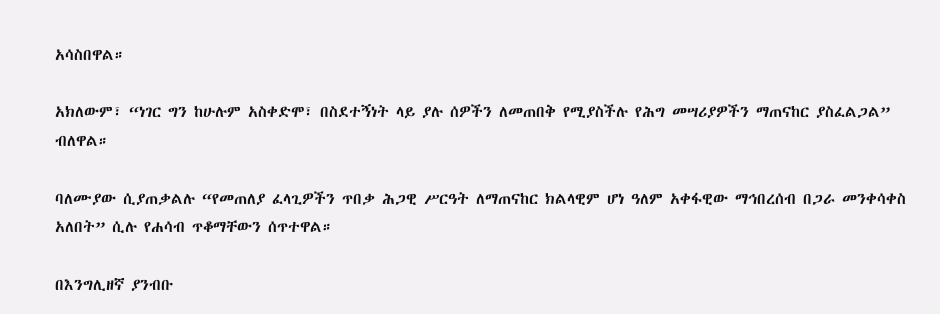አሳስበዋል።

አክለውም፣ “ነገር ግን ከሁሉም አስቀድሞ፣ በስደተኝነት ላይ ያሉ ሰዎችን ለመጠበቅ የሚያስችሉ የሕግ መሣሪያዎችን ማጠናከር ያስፈልጋል” ብለዋል።

ባለሙያው ሲያጠቃልሉ “የመጠለያ ፈላጊዎችን ጥበቃ ሕጋዊ ሥርዓት ለማጠናከር ክልላዊም ሆነ ዓለም አቀፋዊው ማኅበረሰብ በጋራ መንቀሳቀስ አለበት” ሲሉ የሐሳብ ጥቆማቸውን ሰጥተዋል።

በእንግሊዘኛ ያንብቡ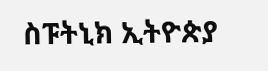ስፑትኒክ ኢትዮጵያ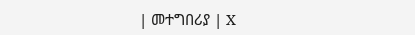| መተግበሪያ | X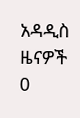አዳዲስ ዜናዎች
0